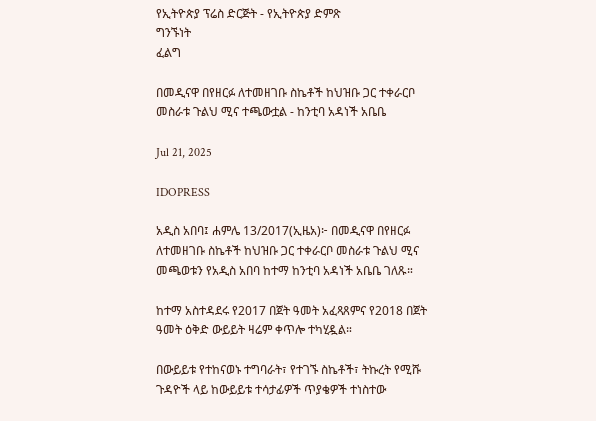የኢትዮጵያ ፕሬስ ድርጅት - የኢትዮጵያ ድምጽ
ግንኙነት
ፈልግ

በመዲናዋ በየዘርፉ ለተመዘገቡ ስኬቶች ከህዝቡ ጋር ተቀራርቦ መስራቱ ጉልህ ሚና ተጫውቷል - ከንቲባ አዳነች አቤቤ

Jul 21, 2025

IDOPRESS

አዲስ አበባ፤ ሐምሌ 13/2017(ኢዜአ)፦ በመዲናዋ በየዘርፉ ለተመዘገቡ ስኬቶች ከህዝቡ ጋር ተቀራርቦ መስራቱ ጉልህ ሚና መጫወቱን የአዲስ አበባ ከተማ ከንቲባ አዳነች አቤቤ ገለጹ።

ከተማ አስተዳደሩ የ2017 በጀት ዓመት አፈጻጸምና የ2018 በጀት ዓመት ዕቅድ ውይይት ዛሬም ቀጥሎ ተካሂዷል።

በውይይቱ የተከናወኑ ተግባራት፣ የተገኙ ስኬቶች፣ ትኩረት የሚሹ ጉዳዮች ላይ ከውይይቱ ተሳታፊዎች ጥያቄዎች ተነስተው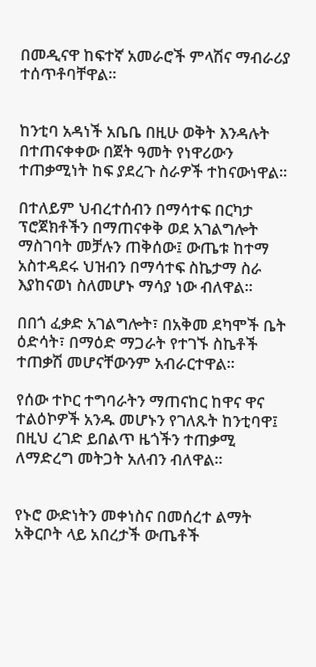በመዲናዋ ከፍተኛ አመራሮች ምላሽና ማብራሪያ ተሰጥቶባቸዋል።


ከንቲባ አዳነች አቤቤ በዚሁ ወቅት እንዳሉት በተጠናቀቀው በጀት ዓመት የነዋሪውን ተጠቃሚነት ከፍ ያደረጉ ስራዎች ተከናውነዋል።

በተለይም ህብረተሰብን በማሳተፍ በርካታ ፕሮጀክቶችን በማጠናቀቅ ወደ አገልግሎት ማስገባት መቻሉን ጠቅሰው፤ ውጤቱ ከተማ አስተዳደሩ ህዝብን በማሳተፍ ስኬታማ ስራ እያከናወነ ስለመሆኑ ማሳያ ነው ብለዋል።

በበጎ ፈቃድ አገልግሎት፣ በአቅመ ደካሞች ቤት ዕድሳት፣ በማዕድ ማጋራት የተገኙ ስኬቶች ተጠቃሽ መሆናቸውንም አብራርተዋል።

የሰው ተኮር ተግባራትን ማጠናከር ከዋና ዋና ተልዕኮዎች አንዱ መሆኑን የገለጹት ከንቲባዋ፤ በዚህ ረገድ ይበልጥ ዜጎችን ተጠቃሚ ለማድረግ መትጋት አለብን ብለዋል።


የኑሮ ውድነትን መቀነስና በመሰረተ ልማት አቅርቦት ላይ አበረታች ውጤቶች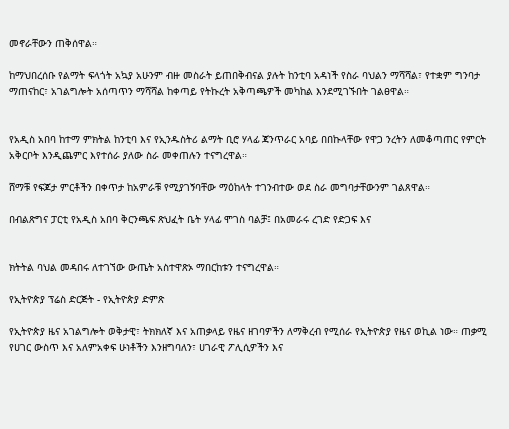መኖራቸውን ጠቅሰዋል።

ከማህበረሰቡ የልማት ፍላጎት አኳያ አሁንም ብዙ መስራት ይጠበቅብናል ያሉት ከንቲባ አዳነች የስራ ባህልን ማሻሻል፣ የተቋም ግንባታ ማጠናከር፣ አገልግሎት አሰጣጥን ማሻሻል ከቀጣይ የትኩረት አቅጣጫዎች መካከል እንደሚገኙበት ገልፀዋል።


የአዲስ አበባ ከተማ ምክትል ከንቲባ እና የኢንዱስትሪ ልማት ቢሮ ሃላፊ ጃንጥራር አባይ በበኩላቸው የዋጋ ንረትን ለመቆጣጠር የምርት አቅርቦት እንዲጨምር እየተሰራ ያለው ስራ መቀጠሉን ተናግረዋል።

ሸማቹ የፍጆታ ምርቶችን በቀጥታ ከአምራቹ የሚያገኝባቸው ማዕከላት ተገንብተው ወደ ስራ መግባታቸውንም ገልጸዋል።

በብልጽግና ፓርቲ የአዲስ አበባ ቅርንጫፍ ጽህፈት ቤት ሃላፊ ሞገስ ባልቻ፤ በአመራሩ ረገድ የድጋፍ እና


ክትትል ባህል መዳበሩ ለተገኘው ውጤት አስተዋጽኦ ማበርከቱን ተናግረዋል።

የኢትዮጵያ ፕሬስ ድርጅት - የኢትዮጵያ ድምጽ

የኢትዮጵያ ዜና አገልግሎት ወቅታዊ፣ ትክክለኛ እና አጠቃላይ የዜና ዘገባዎችን ለማቅረብ የሚሰራ የኢትዮጵያ የዜና ወኪል ነው። ጠቃሚ የሀገር ውስጥ እና አለምአቀፍ ሁነቶችን እንዘግባለን፣ ሀገራዊ ፖሊሲዎችን እና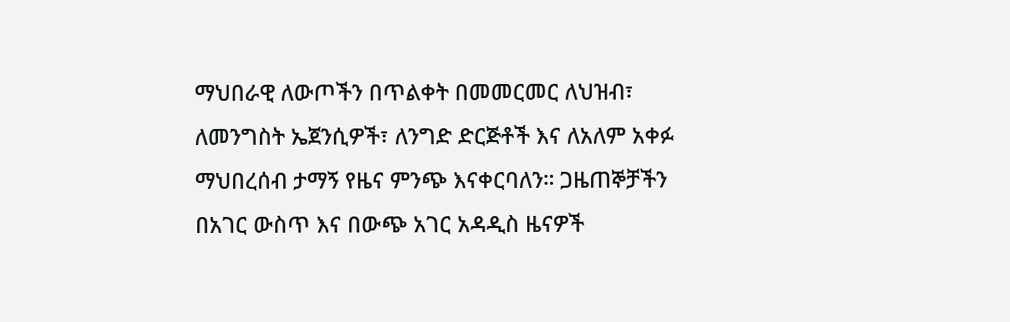ማህበራዊ ለውጦችን በጥልቀት በመመርመር ለህዝብ፣ ለመንግስት ኤጀንሲዎች፣ ለንግድ ድርጅቶች እና ለአለም አቀፉ ማህበረሰብ ታማኝ የዜና ምንጭ እናቀርባለን። ጋዜጠኞቻችን በአገር ውስጥ እና በውጭ አገር አዳዲስ ዜናዎች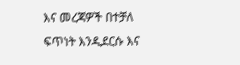እና መረጃዎች በተቻለ ፍጥነት እንዲደርሱ እና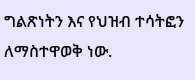ግልጽነትን እና የህዝብ ተሳትፎን ለማስተዋወቅ ነው.